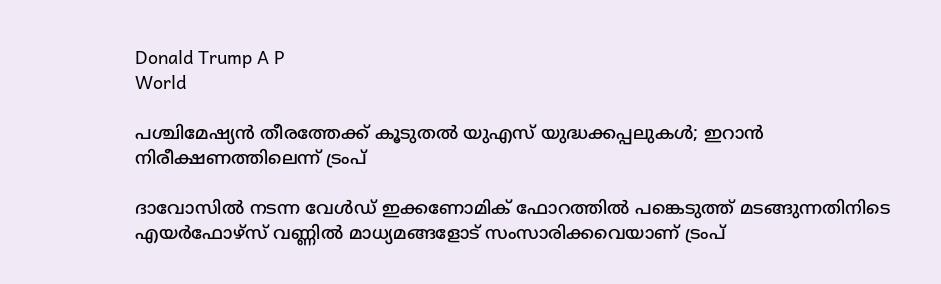Donald Trump A P
World

പശ്ചിമേഷ്യന്‍ തീരത്തേക്ക് കൂടുതല്‍ യുഎസ് യുദ്ധക്കപ്പലുകള്‍; ഇറാന്‍ നിരീക്ഷണത്തിലെന്ന് ട്രംപ്

ദാവോസില്‍ നടന്ന വേള്‍ഡ് ഇക്കണോമിക് ഫോറത്തില്‍ പങ്കെടുത്ത് മടങ്ങുന്നതിനിടെ എയര്‍ഫോഴ്‌സ് വണ്ണില്‍ മാധ്യമങ്ങളോട് സംസാരിക്കവെയാണ് ട്രംപ്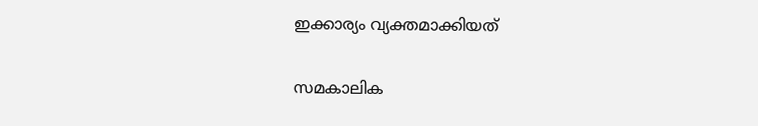ഇക്കാര്യം വ്യക്തമാക്കിയത്

സമകാലിക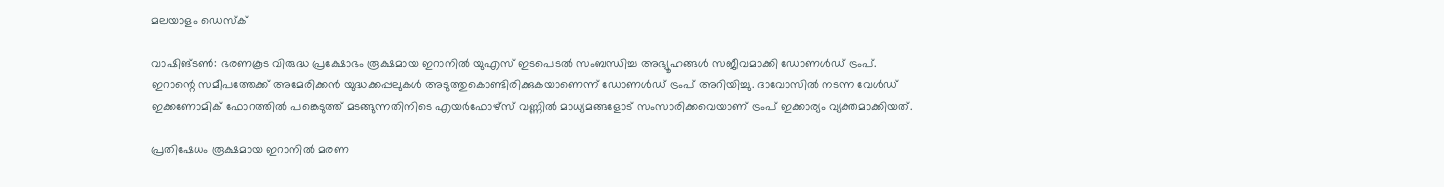മലയാളം ഡെസ്ക്

വാഷിങ്ടണ്‍: ഭരണകൂട വിരുദ്ധ പ്രക്ഷോഭം രൂക്ഷമായ ഇറാനില്‍ യുഎസ് ഇടപെടല്‍ സംബന്ധിച്ച അഭ്യൂഹങ്ങള്‍ സജീവമാക്കി ഡോണള്‍ഡ് ട്രംപ്. ഇറാന്റെ സമീപത്തേക്ക് അമേരിക്കന്‍ യുദ്ധക്കപ്പലുകള്‍ അടുത്തുകൊണ്ടിരിക്കുകയാണെന്ന് ഡോണള്‍ഡ് ട്രംപ് അറിയിച്ചു. ദാവോസില്‍ നടന്ന വേള്‍ഡ് ഇക്കണോമിക് ഫോറത്തില്‍ പങ്കെടുത്ത് മടങ്ങുന്നതിനിടെ എയര്‍ഫോഴ്‌സ് വണ്ണില്‍ മാധ്യമങ്ങളോട് സംസാരിക്കവെയാണ് ട്രംപ് ഇക്കാര്യം വ്യക്തമാക്കിയത്.

പ്രതിഷേധം രൂക്ഷമായ ഇറാനില്‍ മരണ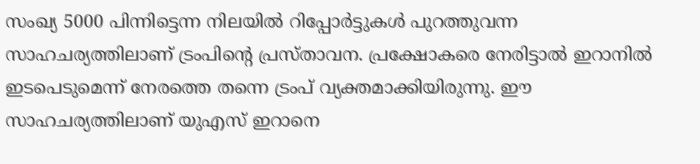സംഖ്യ 5000 പിന്നിട്ടെന്ന നിലയില്‍ റിപ്പോര്‍ട്ടുകള്‍ പുറത്തുവന്ന സാഹചര്യത്തിലാണ് ട്രംപിന്റെ പ്രസ്താവന. പ്രക്ഷോകരെ നേരിട്ടാല്‍ ഇറാനില്‍ ഇടപെടുമെന്ന് നേരത്തെ തന്നെ ട്രംപ് വ്യക്തമാക്കിയിരുന്നു. ഈ സാഹചര്യത്തിലാണ് യുഎസ് ഇറാനെ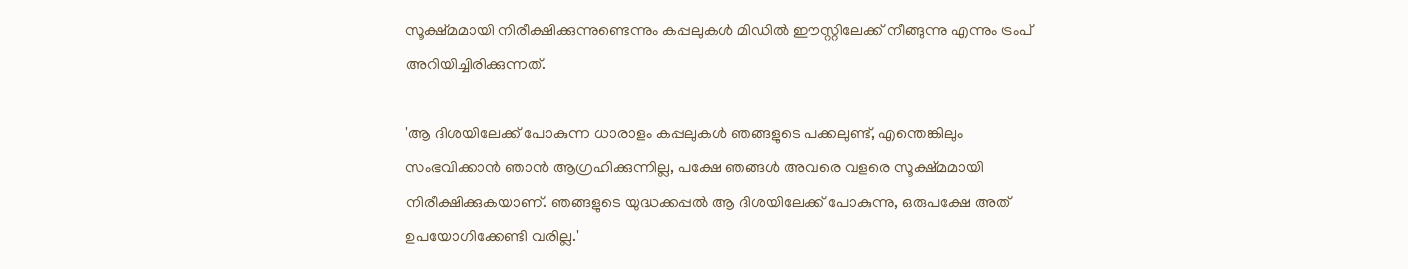സൂക്ഷ്മമായി നിരീക്ഷിക്കുന്നുണ്ടെന്നും കപ്പലുകള്‍ മിഡില്‍ ഈസ്റ്റിലേക്ക് നീങ്ങുന്നു എന്നും ട്രംപ് അറിയിച്ചിരിക്കുന്നത്.

'ആ ദിശയിലേക്ക് പോകുന്ന ധാരാളം കപ്പലുകള്‍ ഞങ്ങളുടെ പക്കലുണ്ട്, എന്തെങ്കിലും സംഭവിക്കാന്‍ ഞാന്‍ ആഗ്രഹിക്കുന്നില്ല, പക്ഷേ ഞങ്ങള്‍ അവരെ വളരെ സൂക്ഷ്മമായി നിരീക്ഷിക്കുകയാണ്. ഞങ്ങളുടെ യുദ്ധക്കപ്പല്‍ ആ ദിശയിലേക്ക് പോകുന്നു, ഒരുപക്ഷേ അത് ഉപയോഗിക്കേണ്ടി വരില്ല.'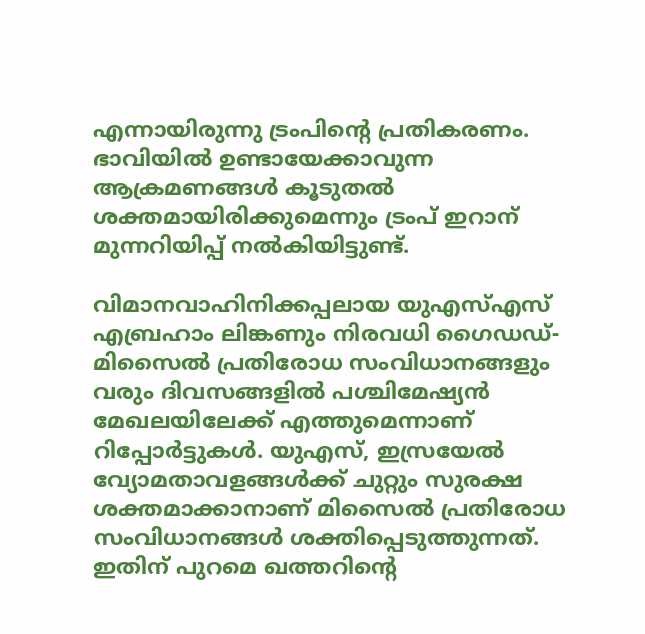എന്നായിരുന്നു ട്രംപിന്റെ പ്രതികരണം. ഭാവിയില്‍ ഉണ്ടായേക്കാവുന്ന ആക്രമണങ്ങള്‍ കൂടുതല്‍ ശക്തമായിരിക്കുമെന്നും ട്രംപ് ഇറാന് മുന്നറിയിപ്പ് നല്‍കിയിട്ടുണ്ട്.

വിമാനവാഹിനിക്കപ്പലായ യുഎസ്എസ് എബ്രഹാം ലിങ്കണും നിരവധി ഗൈഡഡ്-മിസൈല്‍ പ്രതിരോധ സംവിധാനങ്ങളും വരും ദിവസങ്ങളില്‍ പശ്ചിമേഷ്യന്‍ മേഖലയിലേക്ക് എത്തുമെന്നാണ് റിപ്പോര്‍ട്ടുകള്‍. യുഎസ്, ഇസ്രയേല്‍ വ്യോമതാവളങ്ങള്‍ക്ക് ചുറ്റും സുരക്ഷ ശക്തമാക്കാനാണ് മിസൈല്‍ പ്രതിരോധ സംവിധാനങ്ങള്‍ ശക്തിപ്പെടുത്തുന്നത്. ഇതിന് പുറമെ ഖത്തറിന്റെ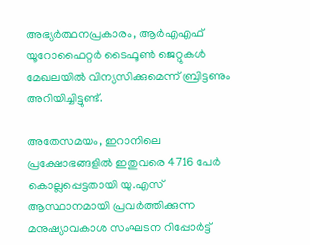അഭ്യര്‍ത്ഥനപ്രകാരം, ആര്‍എഎഫ് യൂറോഫൈറ്റര്‍ ടൈഫൂണ്‍ ജെറ്റുകള്‍ മേഖലയില്‍ വിന്യസിക്കുമെന്ന് ബ്രിട്ടണും അറിയിച്ചിട്ടുണ്ട്.

അതേസമയം, ഇറാനിലെ പ്രക്ഷോഭങ്ങളില്‍ ഇതുവരെ 4716 പേര്‍ കൊല്ലപ്പെട്ടതായി യു.എസ് ആസ്ഥാനമായി പ്രവര്‍ത്തിക്കുന്ന മനുഷ്യാവകാശ സംഘടന റിപ്പോര്‍ട്ട്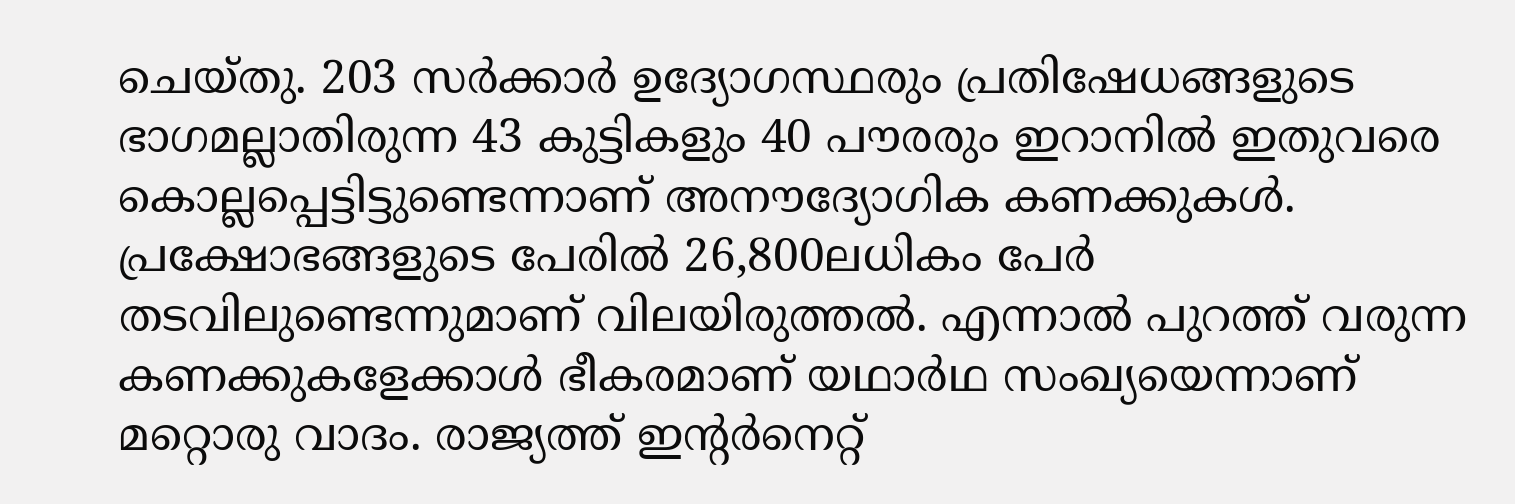ചെയ്തു. 203 സര്‍ക്കാര്‍ ഉദ്യോഗസ്ഥരും പ്രതിഷേധങ്ങളുടെ ഭാഗമല്ലാതിരുന്ന 43 കുട്ടികളും 40 പൗരരും ഇറാനില്‍ ഇതുവരെ കൊല്ലപ്പെട്ടിട്ടുണ്ടെന്നാണ് അനൗദ്യോഗിക കണക്കുകള്‍. പ്രക്ഷോഭങ്ങളുടെ പേരില്‍ 26,800ലധികം പേര്‍ തടവിലുണ്ടെന്നുമാണ് വിലയിരുത്തല്‍. എന്നാല്‍ പുറത്ത് വരുന്ന കണക്കുകളേക്കാള്‍ ഭീകരമാണ് യഥാര്‍ഥ സംഖ്യയെന്നാണ് മറ്റൊരു വാദം. രാജ്യത്ത് ഇന്റര്‍നെറ്റ്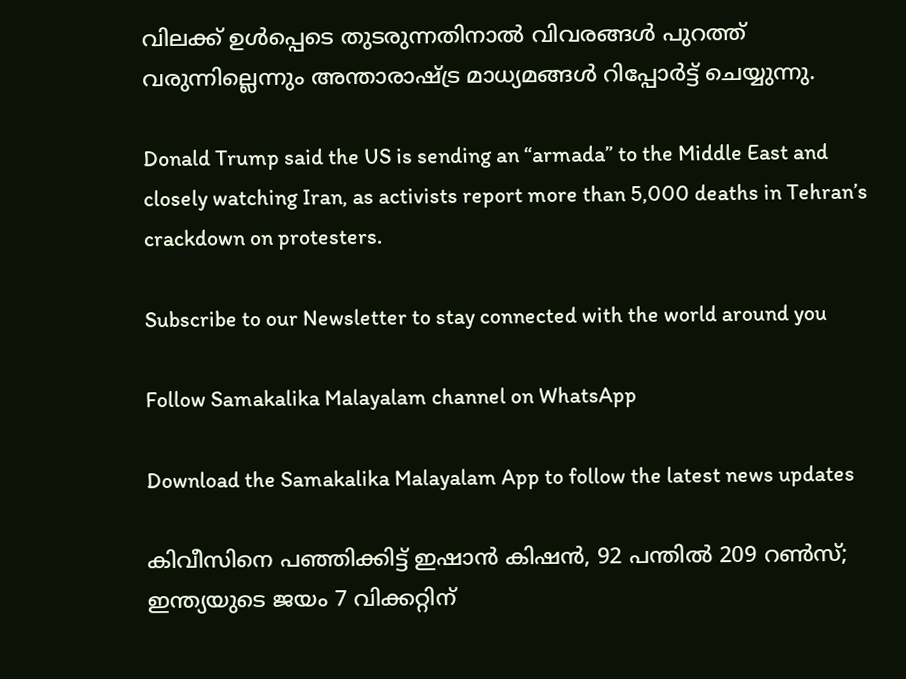വിലക്ക് ഉള്‍പ്പെടെ തുടരുന്നതിനാല്‍ വിവരങ്ങള്‍ പുറത്ത് വരുന്നില്ലെന്നും അന്താരാഷ്ട്ര മാധ്യമങ്ങള്‍ റിപ്പോര്‍ട്ട് ചെയ്യുന്നു.

Donald Trump said the US is sending an “armada” to the Middle East and closely watching Iran, as activists report more than 5,000 deaths in Tehran’s crackdown on protesters.

Subscribe to our Newsletter to stay connected with the world around you

Follow Samakalika Malayalam channel on WhatsApp

Download the Samakalika Malayalam App to follow the latest news updates

കിവീസിനെ പഞ്ഞിക്കിട്ട് ഇഷാന്‍ കിഷന്‍, 92 പന്തില്‍ 209 റണ്‍സ്; ഇന്ത്യയുടെ ജയം 7 വിക്കറ്റിന്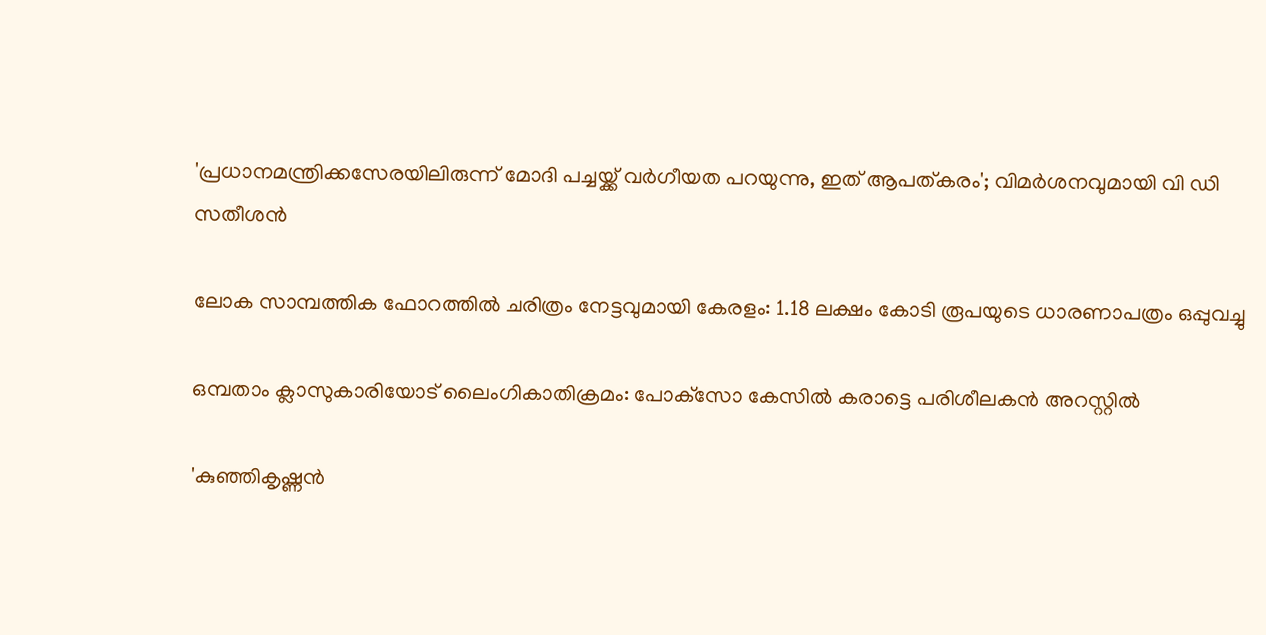'പ്രധാനമന്ത്രിക്കസേരയിലിരുന്ന് മോദി പച്ചയ്ക്ക് വര്‍ഗീയത പറയുന്നു, ഇത് ആപത്കരം'; വിമര്‍ശനവുമായി വി ഡി സതീശന്‍

ലോക സാമ്പത്തിക ഫോറത്തില്‍ ചരിത്രം നേട്ടവുമായി കേരളം: 1.18 ലക്ഷം കോടി രൂപയുടെ ധാരണാപത്രം ഒപ്പുവച്ചു

ഒമ്പതാം ക്ലാസുകാരിയോട് ലൈംഗികാതിക്രമം: പോക്‌സോ കേസില്‍ കരാട്ടെ പരിശീലകന്‍ അറസ്റ്റില്‍

'കുഞ്ഞികൃഷ്ണൻ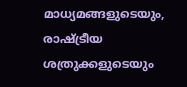മാധ്യമങ്ങളുടെയും, രാഷ്ട്രീയ ശത്രുക്കളുടെയും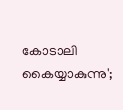കോടാലി കൈയ്യാകുന്നു';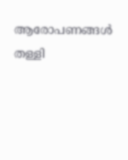ആരോപണങ്ങൾ തള്ളി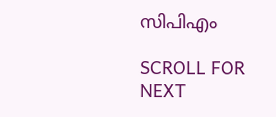സിപിഎം

SCROLL FOR NEXT